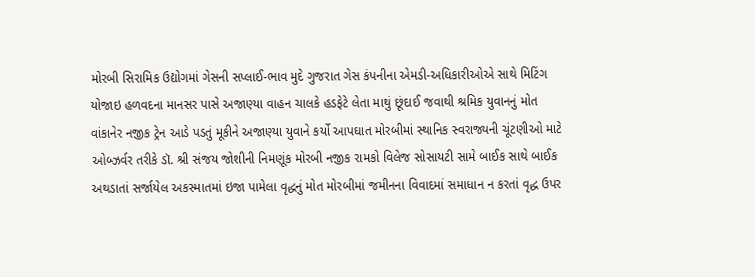મોરબી સિરામિક ઉદ્યોગમાં ગેસની સપ્લાઈ-ભાવ મુદે ગુજરાત ગેસ કંપનીના એમડી-અધિકારીઓએ સાથે મિટિંગ યોજાઇ હળવદના માનસર પાસે અજાણ્યા વાહન ચાલકે હડફેટે લેતા માથું છૂંદાઈ જવાથી શ્રમિક યુવાનનું મોત વાંકાનેર નજીક ટ્રેન આડે પડતું મૂકીને અજાણ્યા યુવાને કર્યો આપઘાત મોરબીમાં સ્થાનિક સ્વરાજ્યની ચૂંટણીઓ માટે ઓબ્ઝર્વર તરીકે ડૉ. શ્રી સંજય જોશીની નિમણૂંક મોરબી નજીક રામકો વિલેજ સોસાયટી સામે બાઈક સાથે બાઈક અથડાતાં સર્જાયેલ અકસ્માતમાં ઇજા પામેલા વૃદ્ધનું મોત મોરબીમાં જમીનના વિવાદમાં સમાધાન ન કરતાં વૃદ્ધ ઉપર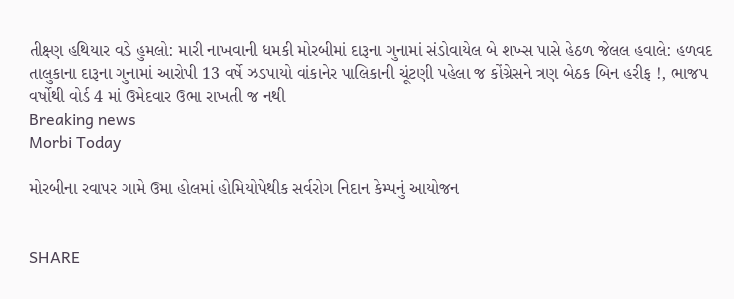તીક્ષ્ણ હથિયાર વડે હુમલો: મારી નાખવાની ધમકી મોરબીમાં દારૂના ગુનામાં સંડોવાયેલ બે શખ્સ પાસે હેઠળ જેલલ હવાલે: હળવદ તાલુકાના દારૂના ગુનામાં આરોપી 13 વર્ષે ઝડપાયો વાંકાનેર પાલિકાની ચૂંટણી પહેલા જ કોંગ્રેસને ત્રણ બેઠક બિન હરીફ !, ભાજપ વર્ષોથી વોર્ડ 4 માં ઉમેદવાર ઉભા રાખતી જ નથી
Breaking news
Morbi Today

મોરબીના રવાપર ગામે ઉમા હોલમાં હોમિયોપેથીક સર્વરોગ નિદાન કેમ્પનું આયોજન


SHARE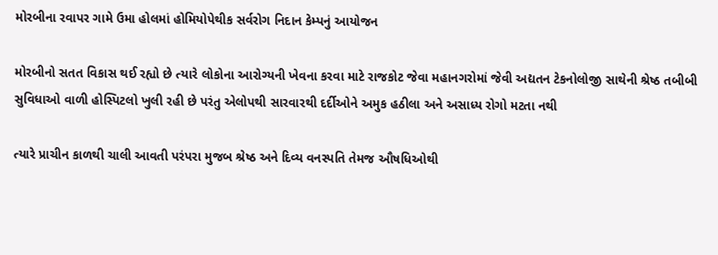મોરબીના રવાપર ગામે ઉમા હોલમાં હોમિયોપેથીક સર્વરોગ નિદાન કેમ્પનું આયોજન

મોરબીનો સતત વિકાસ થઈ રહ્યો છે ત્યારે લોકોના આરોગ્યની ખેવના કરવા માટે રાજકોટ જેવા મહાનગરોમાં જેવી અદ્યતન ટેકનોલોજી સાથેની શ્રેષ્ઠ તબીબી સુવિધાઓ વાળી હોસ્પિટલો ખુલી રહી છે પરંતુ એલોપથી સારવારથી દર્દીઓને અમુક હઠીલા અને અસાધ્ય રોગો મટતા નથી

ત્યારે પ્રાચીન કાળથી ચાલી આવતી પરંપરા મુજબ શ્રેષ્ઠ અને દિવ્ય વનસ્પતિ તેમજ ઔષધિઓથી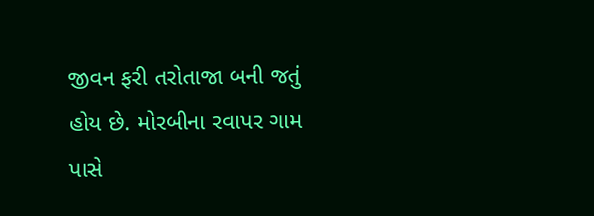જીવન ફરી તરોતાજા બની જતું હોય છે. મોરબીના રવાપર ગામ પાસે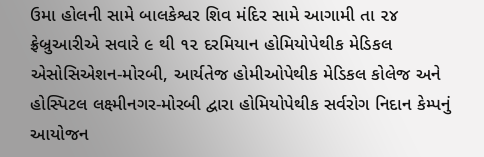ઉમા હોલની સામે બાલકેશ્વર શિવ મંદિર સામે આગામી તા ૨૪ ફ્રેબ્રુઆરીએ સવારે ૯ થી ૧૨ દરમિયાન હોમિયોપેથીક મેડિકલ એસોસિએશન-મોરબી, આર્યતેજ હોમીઓપેથીક મેડિકલ કોલેજ અને હોસ્પિટલ લક્ષ્મીનગર-મોરબી દ્વારા હોમિયોપેથીક સર્વરોગ નિદાન કેમ્પનું આયોજન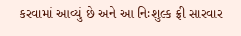કરવામાં આવ્યું છે અને આ નિઃશુલ્ક ફ્રી સારવાર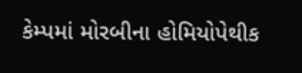કેમ્પમાં મોરબીના હોમિયોપેથીક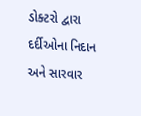ડોક્ટરો દ્વારા દર્દીઓના નિદાન અને સારવાર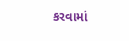કરવામાં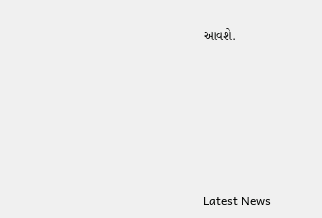આવશે.






Latest News